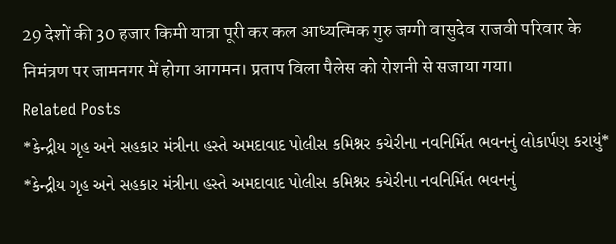29 देशों की 30 हजार किमी यात्रा पूरी कर कल आध्यत्मिक गुरु जग्गी वासुदेव राजवी परिवार के निमंत्रण पर जामनगर में होगा आगमन। प्रताप विला पैलेस को रोशनी से सजाया गया।
Related Posts
*કેન્દ્રીય ગૃહ અને સહકાર મંત્રીના હસ્તે અમદાવાદ પોલીસ કમિશ્નર કચેરીના નવનિર્મિત ભવનનું લોકાર્પણ કરાયું*
*કેન્દ્રીય ગૃહ અને સહકાર મંત્રીના હસ્તે અમદાવાદ પોલીસ કમિશ્નર કચેરીના નવનિર્મિત ભવનનું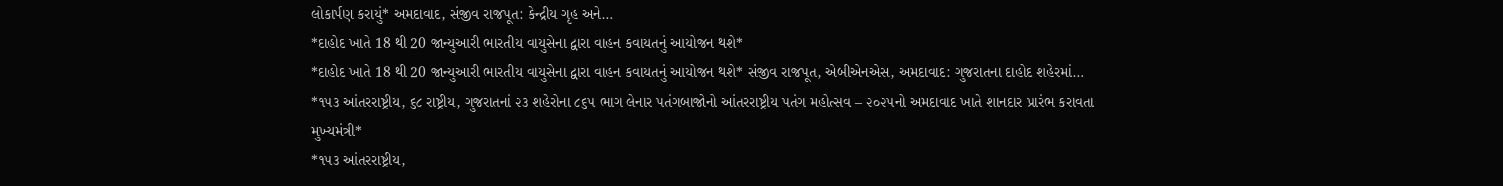લોકાર્પણ કરાયું* અમદાવાદ, સંજીવ રાજપૂત: કેન્દ્રીય ગૃહ અને…
*દાહોદ ખાતે 18 થી 20 જાન્યુઆરી ભારતીય વાયુસેના દ્વારા વાહન કવાયતનું આયોજન થશે*
*દાહોદ ખાતે 18 થી 20 જાન્યુઆરી ભારતીય વાયુસેના દ્વારા વાહન કવાયતનું આયોજન થશે* સંજીવ રાજપૂત, એબીએનએસ, અમદાવાદ: ગુજરાતના દાહોદ શહેરમાં…
*૧૫૩ આંતરરાષ્ટ્રીય, ૬૮ રાષ્ટ્રીય, ગુજરાતનાં ૨૩ શહેરોના ૮૬૫ ભાગ લેનાર પતંગબાજોનો આંતરરાષ્ટ્રીય પતંગ મહોત્સવ – ૨૦૨૫નો અમદાવાદ ખાતે શાનદાર પ્રારંભ કરાવતા મુખ્યમંત્રી*
*૧૫૩ આંતરરાષ્ટ્રીય,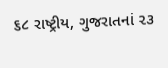૬૮ રાષ્ટ્રીય, ગુજરાતનાં ૨૩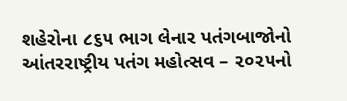શહેરોના ૮૬૫ ભાગ લેનાર પતંગબાજોનો આંતરરાષ્ટ્રીય પતંગ મહોત્સવ – ૨૦૨૫નો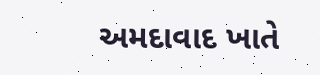અમદાવાદ ખાતે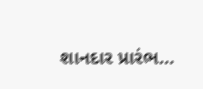શાનદાર પ્રારંભ…